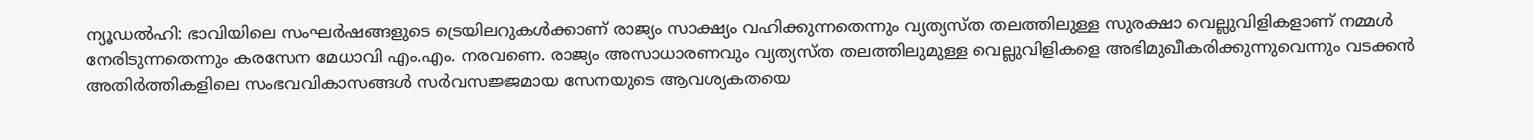ന്യൂഡല്‍ഹി: ഭാവിയിലെ സംഘര്‍ഷങ്ങളുടെ ട്രെയിലറുകള്‍ക്കാണ് രാജ്യം സാക്ഷ്യം വഹിക്കുന്നതെന്നും വ്യത്യസ്ത തലത്തിലുള്ള സുരക്ഷാ വെല്ലുവിളികളാണ് നമ്മള്‍ നേരിടുന്നതെന്നും കരസേന മേധാവി എം.എം. നരവണെ. രാജ്യം അസാധാരണവും വ്യത്യസ്ത തലത്തിലുമുള്ള വെല്ലുവിളികളെ അഭിമുഖീകരിക്കുന്നുവെന്നും വടക്കന്‍ അതിര്‍ത്തികളിലെ സംഭവവികാസങ്ങള്‍ സര്‍വസജ്ജമായ സേനയുടെ ആവശ്യകതയെ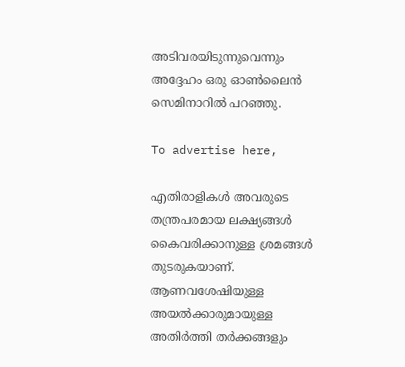അടിവരയിടുന്നുവെന്നും അദ്ദേഹം ഒരു ഓണ്‍ലൈന്‍ സെമിനാറില്‍ പറഞ്ഞു.

To advertise here,

എതിരാളികള്‍ അവരുടെ തന്ത്രപരമായ ലക്ഷ്യങ്ങള്‍ കൈവരിക്കാനുള്ള ശ്രമങ്ങള്‍ തുടരുകയാണ്. ആണവശേഷിയുള്ള അയല്‍ക്കാരുമായുള്ള അതിര്‍ത്തി തര്‍ക്കങ്ങളും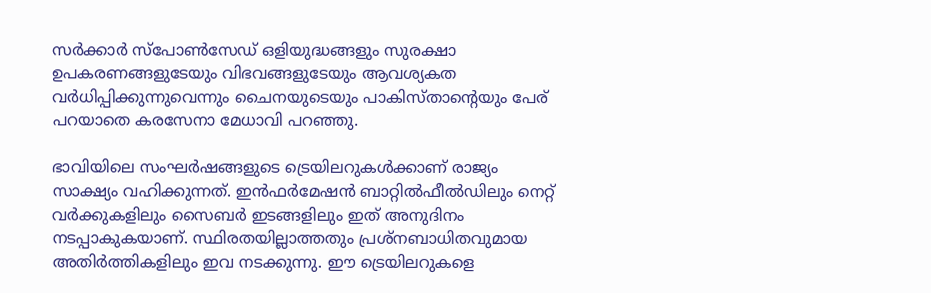സര്‍ക്കാര്‍ സ്‌പോണ്‍സേഡ് ഒളിയുദ്ധങ്ങളും സുരക്ഷാ ഉപകരണങ്ങളുടേയും വിഭവങ്ങളുടേയും ആവശ്യകത വര്‍ധിപ്പിക്കുന്നുവെന്നും ചൈനയുടെയും പാകിസ്താന്റെയും പേര് പറയാതെ കരസേനാ മേധാവി പറഞ്ഞു.

ഭാവിയിലെ സംഘര്‍ഷങ്ങളുടെ ട്രെയിലറുകള്‍ക്കാണ് രാജ്യം സാക്ഷ്യം വഹിക്കുന്നത്. ഇന്‍ഫര്‍മേഷന്‍ ബാറ്റില്‍ഫീല്‍ഡിലും നെറ്റ് വര്‍ക്കുകളിലും സൈബര്‍ ഇടങ്ങളിലും ഇത് അനുദിനം നടപ്പാകുകയാണ്. സ്ഥിരതയില്ലാത്തതും പ്രശ്‌നബാധിതവുമായ അതിര്‍ത്തികളിലും ഇവ നടക്കുന്നു. ഈ ട്രെയിലറുകളെ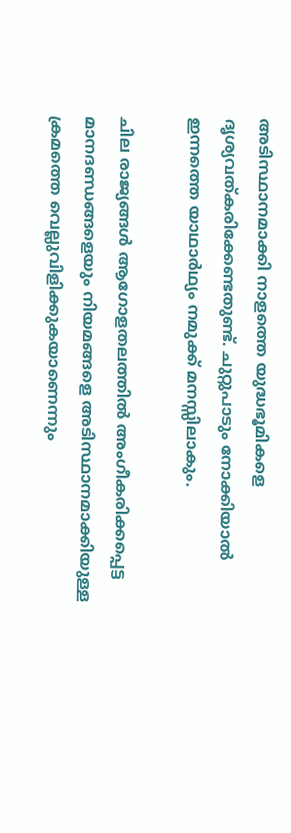അടിസ്ഥാനമാക്കി നാളത്തെ യുദ്ധഭൂമികളെ ദൃശ്യവത്കരിക്കേണ്ടതുണ്ട്. ചുറ്റുപാടും നോക്കിയാല്‍ ഇന്നത്തെ യാഥാര്‍ഥ്യം നമുക്ക് മനസ്സിലാകും.

ചില രാജ്യങ്ങള്‍ ആഗോളതലത്തില്‍ അംഗീകരിക്കപ്പെട്ട മാനദണ്ഡങ്ങളെയും നിയമങ്ങളെ അടിസ്ഥാനമാക്കിയുള്ള ക്രമത്തെ വെല്ലുവിളിക്കുകയാണെന്നും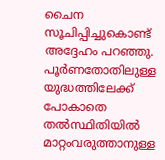ചൈന സൂചിപ്പിച്ചുകൊണ്ട് അദ്ദേഹം പറഞ്ഞു. പൂര്‍ണതോതിലുള്ള യുദ്ധത്തിലേക്ക് പോകാതെ തല്‍സ്ഥിതിയില്‍ മാറ്റംവരുത്താനുള്ള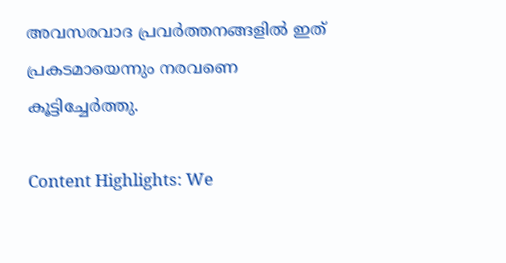അവസരവാദ പ്രവര്‍ത്തനങ്ങളില്‍ ഇത് പ്രകടമായെന്നും നരവണെ കൂട്ടിച്ചേര്‍ത്തു.

Content Highlights: We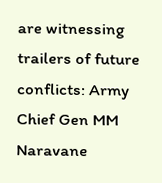are witnessing trailers of future conflicts: Army Chief Gen MM Naravane